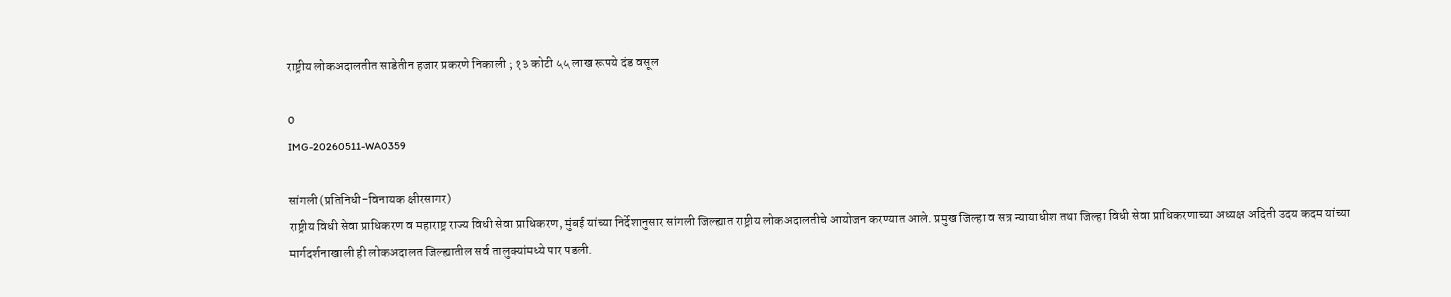राष्ट्रीय लोकअदालतीत साडेतीन हजार प्रकरणे निकाली ; १३ कोटी ५५ लाख रूपये दंड वसूल

0
IMG-20260511-WA0359

सांगली (प्रतिनिधी-विनायक क्षीरसागर)
राष्ट्रीय विधी सेवा प्राधिकरण व महाराष्ट्र राज्य विधी सेवा प्राधिकरण, मुंबई यांच्या निर्देशानुसार सांगली जिल्ह्यात राष्ट्रीय लोकअदालतीचे आयोजन करण्यात आले. प्रमुख जिल्हा व सत्र न्यायाधीश तथा जिल्हा विधी सेवा प्राधिकरणाच्या अध्यक्ष अदिती उदय कदम यांच्या मार्गदर्शनाखाली ही लोकअदालत जिल्ह्यातील सर्व तालुक्यांमध्ये पार पडली.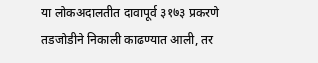या लोकअदालतीत दावापूर्व ३१७३ प्रकरणे तडजोडीने निकाली काढण्यात आली, तर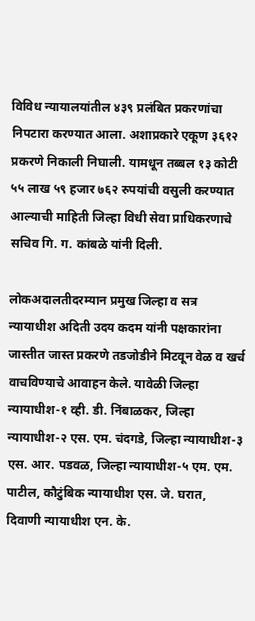विविध न्यायालयांतील ४३९ प्रलंबित प्रकरणांचा निपटारा करण्यात आला. अशाप्रकारे एकूण ३६१२ प्रकरणे निकाली निघाली. यामधून तब्बल १३ कोटी ५५ लाख ५९ हजार ७६२ रुपयांची वसुली करण्यात आल्याची माहिती जिल्हा विधी सेवा प्राधिकरणाचे सचिव गि. ग. कांबळे यांनी दिली.

लोकअदालतीदरम्यान प्रमुख जिल्हा व सत्र न्यायाधीश अदिती उदय कदम यांनी पक्षकारांना जास्तीत जास्त प्रकरणे तडजोडीने मिटवून वेळ व खर्च वाचविण्याचे आवाहन केले. यावेळी जिल्हा न्यायाधीश-१ व्ही. डी. निंबाळकर, जिल्हा न्यायाधीश-२ एस. एम. चंदगडे, जिल्हा न्यायाधीश-३ एस. आर. पडवळ, जिल्हा न्यायाधीश-५ एम. एम. पाटील, कौटुंबिक न्यायाधीश एस. जे. घरात, दिवाणी न्यायाधीश एन. के.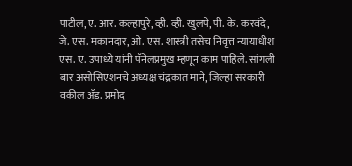पाटील, ए. आर. कल्हापुरे, व्ही. व्ही. खुलपे, पी. के. करवंदे, जे. एस. मकानदार, ओ. एस. शास्त्री तसेच निवृत्त न्यायाधीश एस. ए. उपाध्ये यांनी पॅनेलप्रमुख म्हणून काम पाहिले. सांगली बार असोसिएशनचे अध्यक्ष चंद्रकात माने, जिल्हा सरकारी वकील ॲड. प्रमोद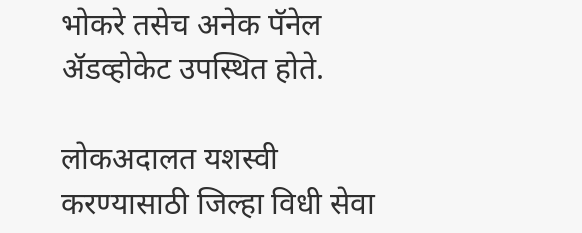भोकरे तसेच अनेक पॅनेल ॲडव्होकेट उपस्थित होते.

लोकअदालत यशस्वी करण्यासाठी जिल्हा विधी सेवा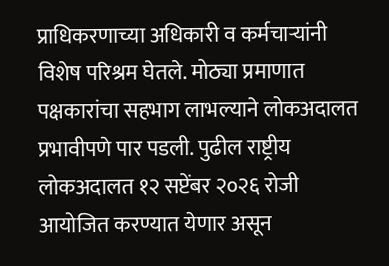प्राधिकरणाच्या अधिकारी व कर्मचाऱ्यांनी विशेष परिश्रम घेतले. मोठ्या प्रमाणात पक्षकारांचा सहभाग लाभल्याने लोकअदालत प्रभावीपणे पार पडली. पुढील राष्ट्रीय लोकअदालत १२ सप्टेंबर २०२६ रोजी आयोजित करण्यात येणार असून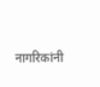नागरिकांनी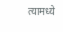त्यामध्ये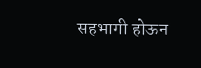सहभागी होऊन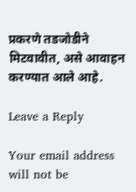प्रकरणे तडजोडीने मिटवावीत, असे आवाहन करण्यात आले आहे.

Leave a Reply

Your email address will not be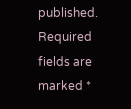published. Required fields are marked *